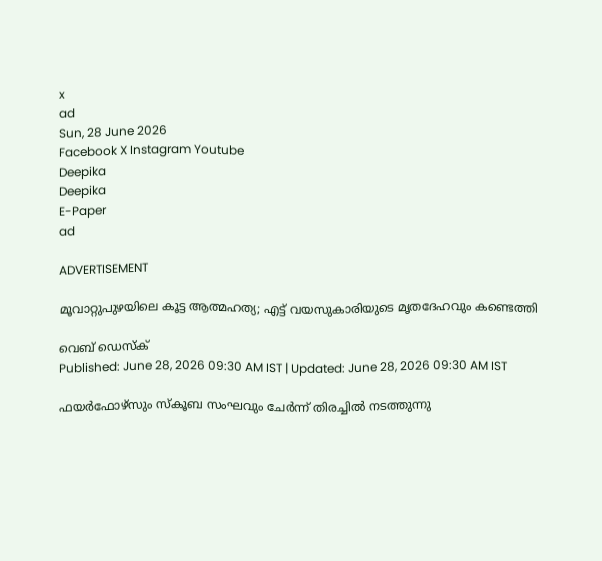x
ad
Sun, 28 June 2026
Facebook X Instagram Youtube
Deepika
Deepika
E-Paper
ad

ADVERTISEMENT

മൂവാറ്റുപുഴയിലെ കൂട്ട ആത്മഹത്യ; എട്ട് വയസുകാരിയുടെ മൃതദേഹവും കണ്ടെത്തി

വെബ് ഡെസ്ക്
Published: June 28, 2026 09:30 AM IST | Updated: June 28, 2026 09:30 AM IST

ഫയര്‍ഫോഴ്‌സും സ്‌കൂബ സംഘവും ചേര്‍ന്ന് തിരച്ചിൽ നടത്തുന്നു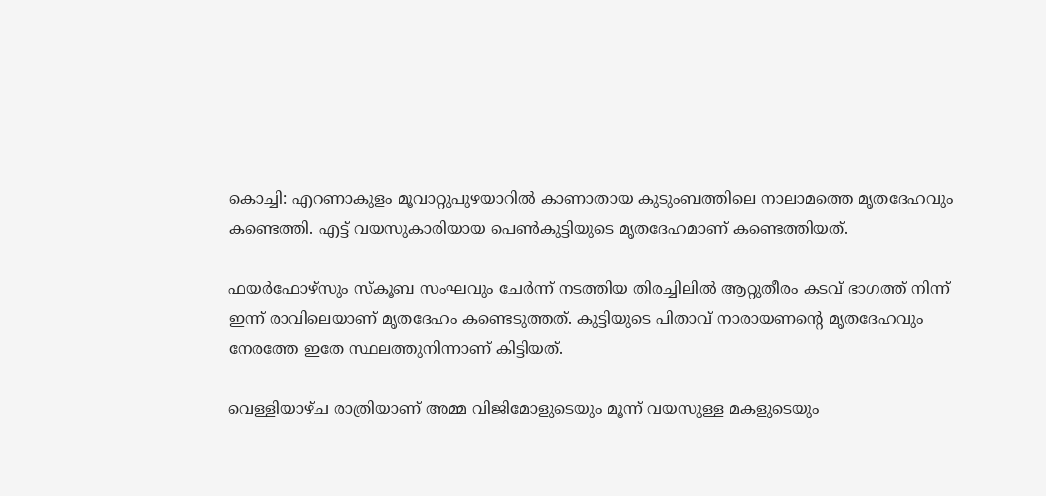കൊച്ചി: എറണാകുളം മൂവാറ്റുപുഴയാറില്‍ കാണാതായ കുടുംബത്തിലെ നാലാമത്തെ മൃതദേഹവും കണ്ടെത്തി. എട്ട് വയസുകാരിയായ പെൺകുട്ടിയുടെ മൃതദേഹമാണ് കണ്ടെത്തിയത്.

ഫയര്‍ഫോഴ്‌സും സ്‌കൂബ സംഘവും ചേര്‍ന്ന് നടത്തിയ തിരച്ചിലിൽ ആറ്റുതീരം കടവ് ഭാഗത്ത് നിന്ന് ഇന്ന് രാവിലെയാണ് മൃതദേഹം കണ്ടെടുത്തത്. കുട്ടിയുടെ പിതാവ് നാരായണന്‍റെ മൃതദേഹവും നേരത്തേ ഇതേ സ്ഥലത്തുനിന്നാണ് കിട്ടിയത്.

വെള്ളിയാഴ്ച രാത്രിയാണ് അമ്മ വിജിമോളുടെയും മൂന്ന് വയസുള്ള മകളുടെയും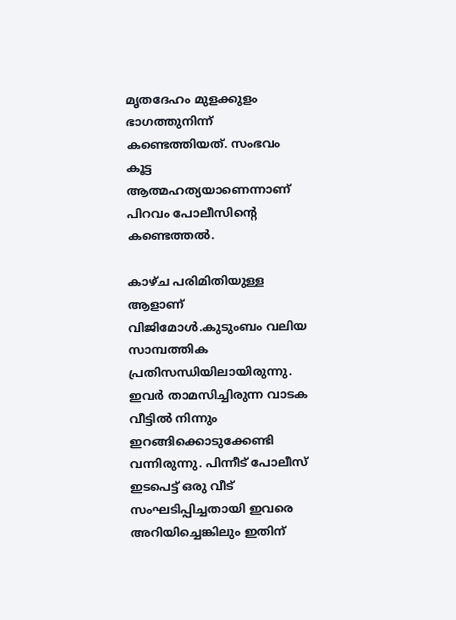മൃതദേഹം മുളക്കുളം ഭാഗത്തുനിന്ന് കണ്ടെത്തിയത്. സംഭവം കൂട്ട ആത്മഹത്യയാണെന്നാണ് പിറവം പോലീസിന്‍റെ കണ്ടെത്തൽ.

കാഴ്ച പരിമിതിയുള്ള ആളാണ് വിജിമോള്‍.കുടുംബം വലിയ സാമ്പത്തിക പ്രതിസന്ധിയിലായിരുന്നു. ഇവർ താമസിച്ചിരുന്ന വാടക വീട്ടില്‍ നിന്നും ഇറങ്ങിക്കൊടുക്കേണ്ടി വന്നിരുന്നു. പിന്നീട് പോലീസ് ഇടപെട്ട് ഒരു വീട് സംഘടിപ്പിച്ചതായി ഇവരെ അറിയിച്ചെങ്കിലും ഇതിന്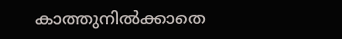കാത്തുനിൽക്കാതെ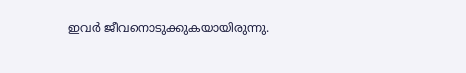ഇവർ ജീവനൊടുക്കുകയായിരുന്നു.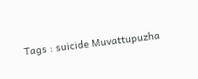Tags : suicide Muvattupuzha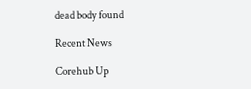dead body found

Recent News

Corehub Up